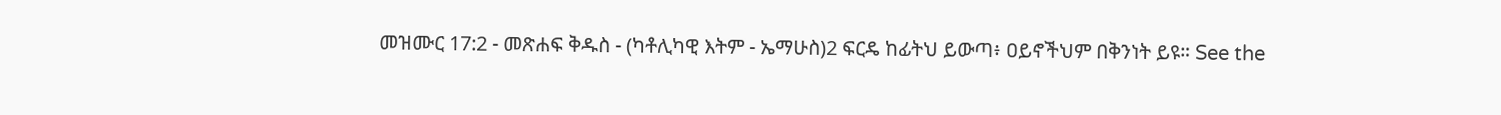መዝሙር 17:2 - መጽሐፍ ቅዱስ - (ካቶሊካዊ እትም - ኤማሁስ)2 ፍርዴ ከፊትህ ይውጣ፥ ዐይኖችህም በቅንነት ይዩ። See the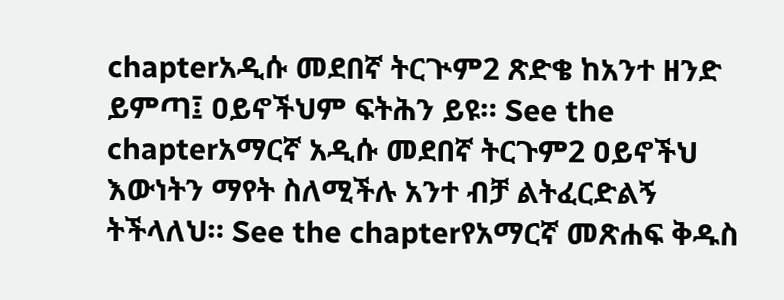chapterአዲሱ መደበኛ ትርጒም2 ጽድቄ ከአንተ ዘንድ ይምጣ፤ ዐይኖችህም ፍትሕን ይዩ። See the chapterአማርኛ አዲሱ መደበኛ ትርጉም2 ዐይኖችህ እውነትን ማየት ስለሚችሉ አንተ ብቻ ልትፈርድልኝ ትችላለህ። See the chapterየአማርኛ መጽሐፍ ቅዱስ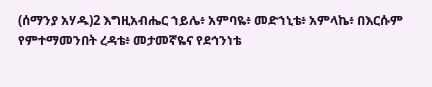(ሰማንያ አሃዱ)2 እግዚአብሔር ኀይሌ፥ አምባዬ፥ መድኀኒቴ፥ አምላኬ፥ በእርሱም የምተማመንበት ረዳቴ፥ መታመኛዬና የደኅንነቴ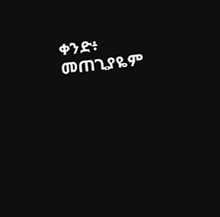ቀንድ፥ መጠጊያዬም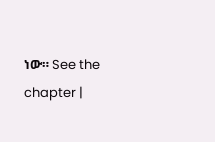ነው። See the chapter |